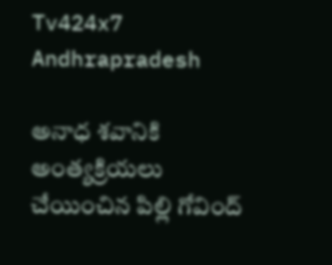Tv424x7
Andhrapradesh

అనాధ శవానికి అంత్యక్రియలు చేయించిన పిల్లి గోవింద్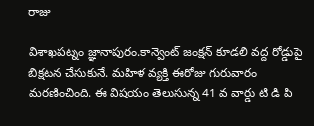రాజు

విశాఖపట్నం జ్ఞానాపురం.కాన్వెంట్ జంక్షన్ కూడలి వద్ద రోడ్డుపై బిక్షటన చేసుకునే. మహిళ వ్యక్తి ఈరోజు గురువారం మరణించింది. ఈ విషయం తెలుసున్న 41 వ వార్డు టి డి పి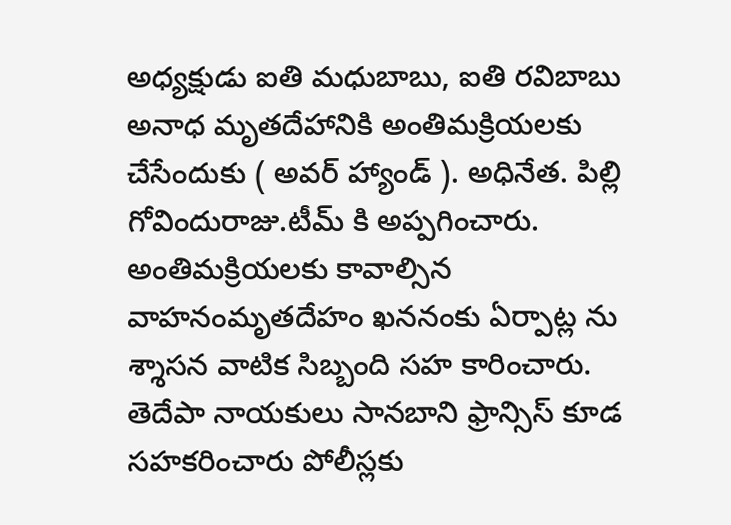అధ్యక్షుడు ఐతి మధుబాబు, ఐతి రవిబాబు అనాధ మృతదేహానికి అంతిమక్రియలకు చేసేందుకు ( అవర్ హ్యాండ్ ). అధినేత. పిల్లి గోవిందురాజు.టీమ్ కి అప్పగించారు. అంతిమక్రియలకు కావాల్సిన వాహనంమృతదేహం ఖననంకు ఏర్పాట్ల ను శ్శాసన వాటిక సిబ్బంది సహ కారించారు. తెదేపా నాయకులు సానబాని ఫ్రాన్సిస్ కూడ సహకరించారు పోలీస్లకు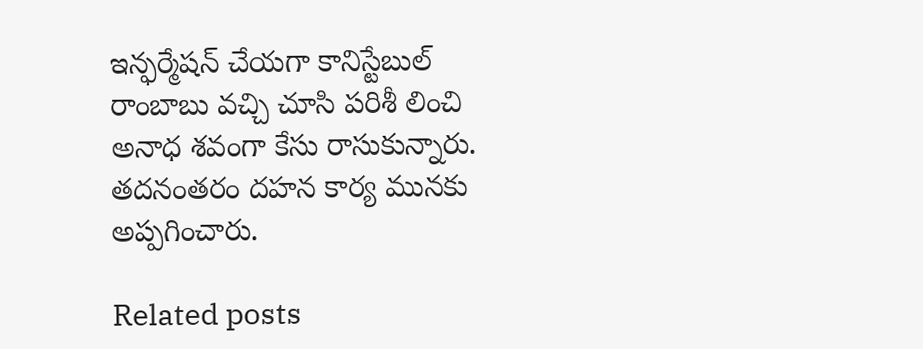ఇన్ఫర్మేషన్ చేయగా కానిస్టేబుల్ రాంబాబు వచ్చి చూసి పరిశీ లించి అనాధ శవంగా కేసు రాసుకున్నారు. తదనంతరం దహన కార్య మునకు అప్పగించారు.

Related posts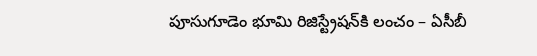పూసుగూడెం భూమి రిజిస్ట్రేషన్‌కి లంచం – ఏసీబీ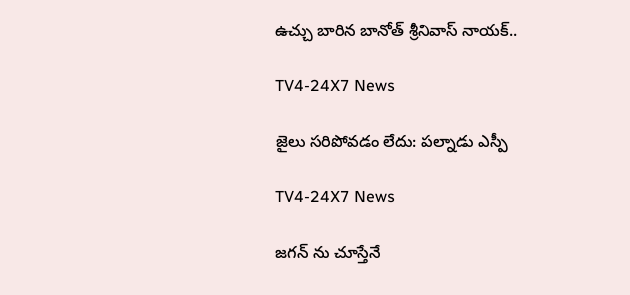ఉచ్చు బారిన బానోత్‌ శ్రీనివాస్ నాయక్‌..

TV4-24X7 News

జైలు సరిపోవడం లేదు: పల్నాడు ఎస్పీ

TV4-24X7 News

జగన్ ను చూస్తేనే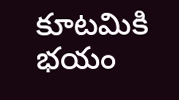కూటమికి భయం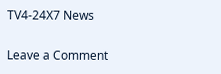TV4-24X7 News

Leave a Comment